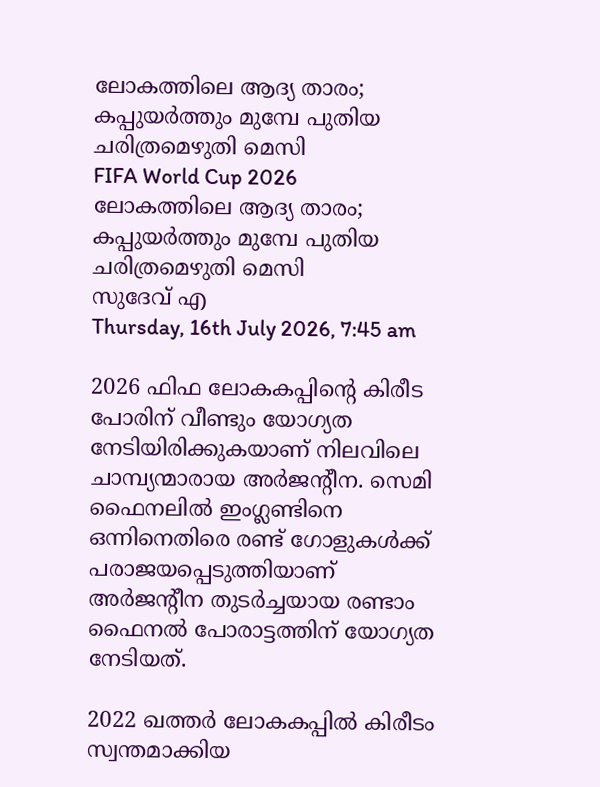ലോകത്തിലെ ആദ്യ താരം; കപ്പുയര്‍ത്തും മുമ്പേ പുതിയ ചരിത്രമെഴുതി മെസി
FIFA World Cup 2026
ലോകത്തിലെ ആദ്യ താരം; കപ്പുയര്‍ത്തും മുമ്പേ പുതിയ ചരിത്രമെഴുതി മെസി
സുദേവ് എ
Thursday, 16th July 2026, 7:45 am

2026 ഫിഫ ലോകകപ്പിന്റെ കിരീട പോരിന് വീണ്ടും യോഗ്യത നേടിയിരിക്കുകയാണ് നിലവിലെ ചാമ്പ്യന്മാരായ അര്‍ജന്റീന. സെമി ഫൈനലില്‍ ഇംഗ്ലണ്ടിനെ ഒന്നിനെതിരെ രണ്ട് ഗോളുകള്‍ക്ക് പരാജയപ്പെടുത്തിയാണ് അര്‍ജന്റീന തുടര്‍ച്ചയായ രണ്ടാം ഫൈനല്‍ പോരാട്ടത്തിന് യോഗ്യത നേടിയത്.

2022 ഖത്തര്‍ ലോകകപ്പില്‍ കിരീടം സ്വന്തമാക്കിയ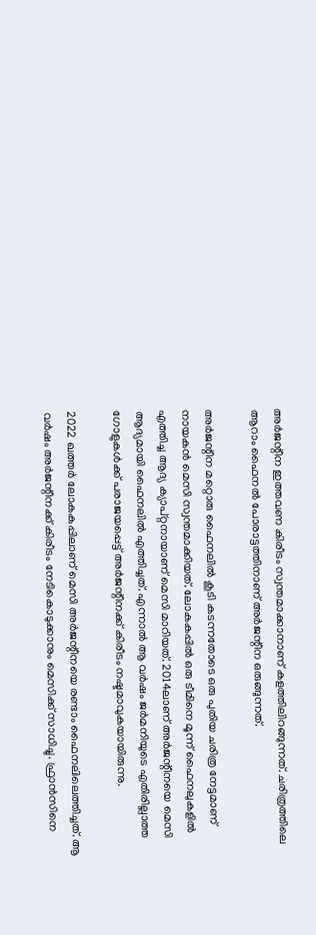അര്‍ജന്റീന ഇത്തവണ കിരീടം സ്വന്തമാക്കാനാണ് കളത്തിലിറങ്ങുന്നത്. ചരിത്രത്തിലെ ആറാം ഫൈനല്‍ പോരാട്ടത്തിനാണ് അര്‍ജന്റീന ഒരുങ്ങുന്നത്.

അര്‍ജന്റീന മറ്റൊരു ഫൈനലില്‍ കൂടി കടന്നതോടെ ഒരു പുതിയ ചരിത്ര നേട്ടമാണ് നായകന്‍ മെസി സ്വന്തമാക്കിയത്. ലോകകപ്പില്‍ ഒരു ടീമിനെ മൂന്ന് ഫൈനലുകളില്‍ എത്തിച്ച ആദ്യ ക്യാപ്റ്റനായാണ് മെസി മാറിയത്. 2014ലാണ് അര്‍ജന്റീനയെ മെസി ആദ്യമായി ഫൈനലില്‍ എത്തിച്ചത്. എന്നാല്‍ ആ വര്‍ഷം ജര്‍മനിയുടെ എതിരില്ലാത്ത ഗോളുകള്‍ക്ക് പരാജയപ്പെട്ട് അര്‍ജന്റീനക്ക് കിരീടം നഷ്ടമാവുകയായിരുന്നു.

2022 ഖത്തര്‍ ലോകകപ്പിലാണ് മെസി അര്‍ജന്റീനയെ രണ്ടാം ഫൈനലിലെത്തിച്ചത്. ആ വര്‍ഷം അര്‍ജന്റീനക്ക് കിരീടം നേടികൊടുക്കാനും മെസിക്ക് സാധിച്ചു. ഫ്രാന്‍സിനെ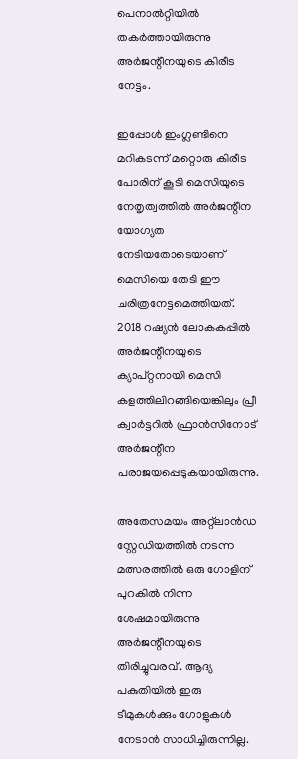പെനാല്‍റ്റിയില്‍ തകര്‍ത്തായിരുന്നു അര്‍ജന്റീനയുടെ കിരീട നേട്ടം.

ഇപ്പോള്‍ ഇംഗ്ലണ്ടിനെ മറികടന്ന് മറ്റൊരു കിരീട പോരിന് കൂടി മെസിയുടെ നേതൃത്വത്തില്‍ അര്‍ജന്റീന യോഗ്യത നേടിയതോടെയാണ് മെസിയെ തേടി ഈ ചരിത്രനേട്ടമെത്തിയത്.  2018 റഷ്യന്‍ ലോകകപ്പില്‍ അര്‍ജന്റീനയുടെ ക്യാപ്റ്റനായി മെസി കളത്തിലിറങ്ങിയെങ്കിലും പ്രീ ക്വാര്‍ട്ടറില്‍ ഫ്രാന്‍സിനോട് അര്‍ജന്റീന പരാജയപ്പെടുകയായിരുന്നു.

അതേസമയം അറ്റ്ലാന്‍ഡ സ്റ്റേഡിയത്തില്‍ നടന്ന മത്സരത്തില്‍ ഒരു ഗോളിന് പുറകില്‍ നിന്ന ശേഷമായിരുന്നു അര്‍ജന്റീനയുടെ തിരിച്ചുവരവ്. ആദ്യ പകുതിയില്‍ ഇരു ടീമുകള്‍ക്കും ഗോളുകള്‍ നേടാന്‍ സാധിച്ചിരുന്നില്ല.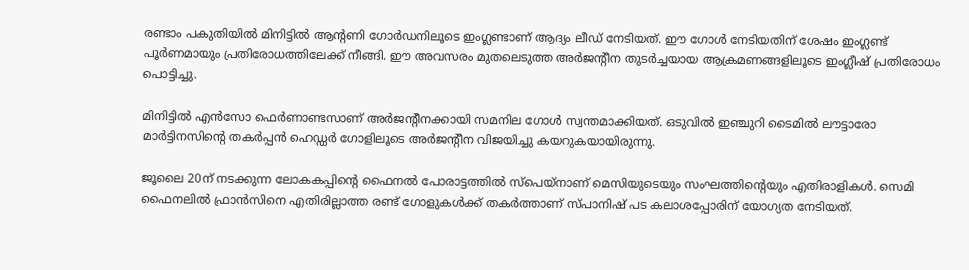രണ്ടാം പകുതിയില്‍ മിനിട്ടില്‍ ആന്റണി ഗോര്‍ഡനിലൂടെ ഇംഗ്ലണ്ടാണ് ആദ്യം ലീഡ് നേടിയത്. ഈ ഗോള്‍ നേടിയതിന് ശേഷം ഇംഗ്ലണ്ട് പൂര്‍ണമായും പ്രതിരോധത്തിലേക്ക് നീങ്ങി. ഈ അവസരം മുതലെടുത്ത അര്‍ജന്റീന തുടര്‍ച്ചയായ ആക്രമണങ്ങളിലൂടെ ഇംഗ്ലീഷ് പ്രതിരോധം പൊട്ടിച്ചു.

മിനിട്ടില്‍ എന്‍സോ ഫെര്‍ണാണ്ടസാണ് അര്‍ജന്റീനക്കായി സമനില ഗോള്‍ സ്വന്തമാക്കിയത്. ഒടുവില്‍ ഇഞ്ചുറി ടൈമില്‍ ലൗട്ടാരോ മാര്‍ട്ടിനസിന്റെ തകര്‍പ്പന്‍ ഹെഡ്ഡര്‍ ഗോളിലൂടെ അര്‍ജന്റീന വിജയിച്ചു കയറുകയായിരുന്നു.

ജൂലൈ 20ന് നടക്കുന്ന ലോകകപ്പിന്റെ ഫൈനല്‍ പോരാട്ടത്തില്‍ സ്‌പെയ്‌നാണ് മെസിയുടെയും സംഘത്തിന്റെയും എതിരാളികള്‍. സെമി ഫൈനലില്‍ ഫ്രാന്‍സിനെ എതിരില്ലാത്ത രണ്ട് ഗോളുകള്‍ക്ക് തകര്‍ത്താണ് സ്പാനിഷ് പട കലാശപ്പോരിന് യോഗ്യത നേടിയത്.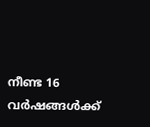നീണ്ട 16 വര്‍ഷങ്ങള്‍ക്ക്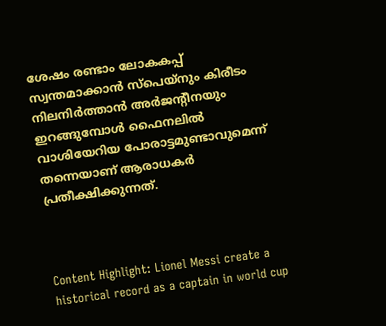ശേഷം രണ്ടാം ലോകകപ്പ് സ്വന്തമാക്കാന്‍ സ്പെയ്നും കിരീടം നിലനിര്‍ത്താന്‍ അര്‍ജന്റീനയും ഇറങ്ങുമ്പോള്‍ ഫൈനലില്‍ വാശിയേറിയ പോരാട്ടമുണ്ടാവുമെന്ന് തന്നെയാണ് ആരാധകര്‍ പ്രതീക്ഷിക്കുന്നത്.



Content Highlight: Lionel Messi create a historical record as a captain in world cup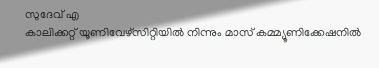സുദേവ് എ
കാലിക്കറ്റ് യൂണിവേഴ്‌സിറ്റിയില്‍ നിന്നും മാസ് കമ്മ്യൂണിക്കേഷനില്‍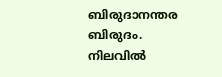ബിരുദാനന്തര ബിരുദം. നിലവില്‍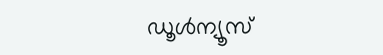ഡൂള്‍ന്യൂസ്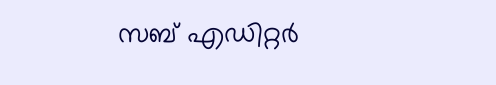സബ് എഡിറ്റര്‍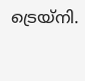ട്രെയ്‌നി.